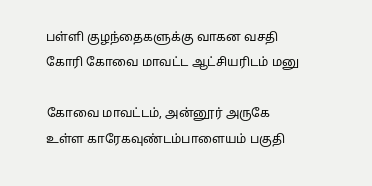பள்ளி குழந்தைகளுக்கு வாகன வசதி கோரி கோவை மாவட்ட ஆட்சியரிடம் மனு

கோவை மாவட்டம், அன்னூர் அருகே உள்ள காரேகவுண்டம்பாளையம் பகுதி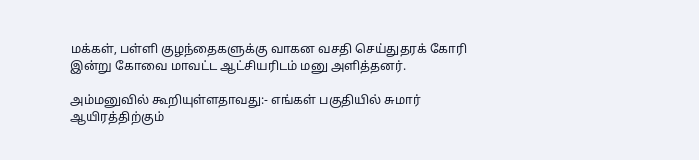மக்கள், பள்ளி குழந்தைகளுக்கு வாகன வசதி செய்துதரக் கோரி இன்று கோவை மாவட்ட ஆட்சியரிடம் மனு அளித்தனர்.

அம்மனுவில் கூறியுள்ளதாவது:- எங்கள் பகுதியில் சுமார் ஆயிரத்திற்கும்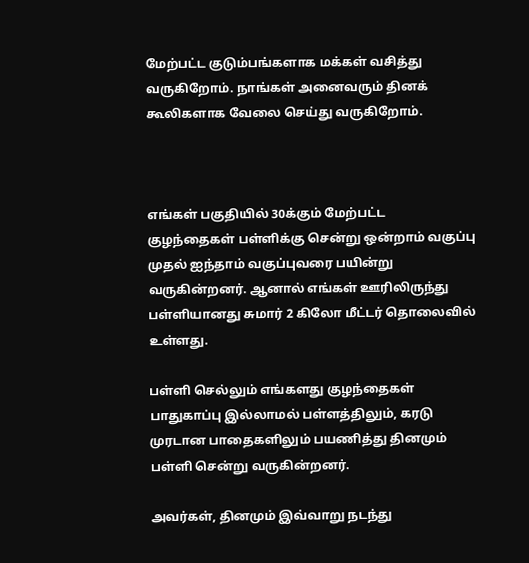மேற்பட்ட குடும்பங்களாக மக்கள் வசித்து வருகிறோம். நாங்கள் அனைவரும் தினக் கூலிகளாக வேலை செய்து வருகிறோம்.



எங்கள் பகுதியில் 30க்கும் மேற்பட்ட குழந்தைகள் பள்ளிக்கு சென்று ஒன்றாம் வகுப்பு முதல் ஐந்தாம் வகுப்புவரை பயின்று வருகின்றனர். ஆனால் எங்கள் ஊரிலிருந்து பள்ளியானது சுமார் 2 கிலோ மீட்டர் தொலைவில் உள்ளது.

பள்ளி செல்லும் எங்களது குழந்தைகள் பாதுகாப்பு இல்லாமல் பள்ளத்திலும், கரடு முரடான பாதைகளிலும் பயணித்து தினமும் பள்ளி சென்று வருகின்றனர்.

அவர்கள், தினமும் இவ்வாறு நடந்து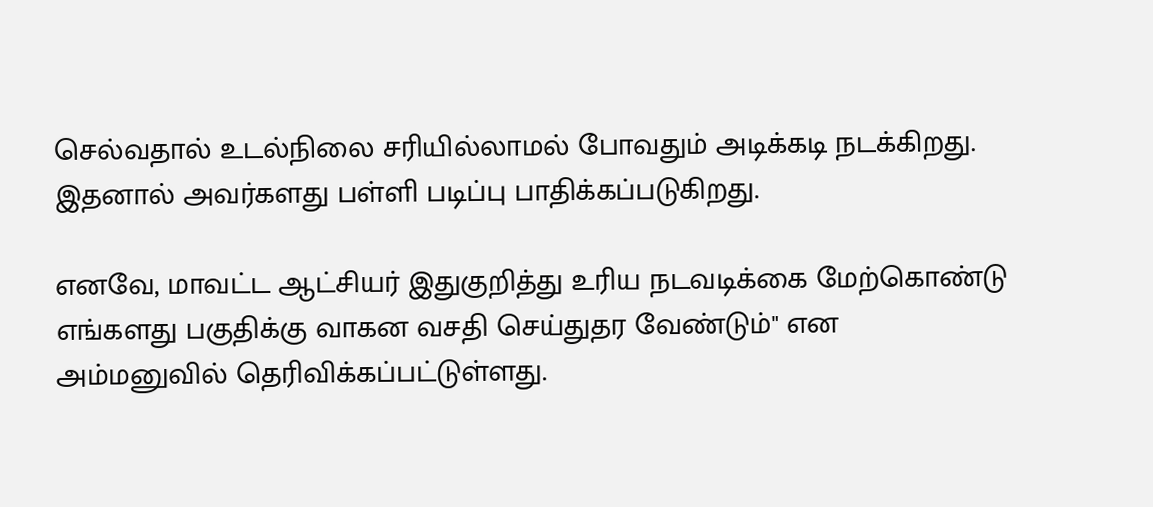செல்வதால் உடல்நிலை சரியில்லாமல் போவதும் அடிக்கடி நடக்கிறது. இதனால் அவர்களது பள்ளி படிப்பு பாதிக்கப்படுகிறது.

எனவே, மாவட்ட ஆட்சியர் இதுகுறித்து உரிய நடவடிக்கை மேற்கொண்டு எங்களது பகுதிக்கு வாகன வசதி செய்துதர வேண்டும்" என அம்மனுவில் தெரிவிக்கப்பட்டுள்ளது.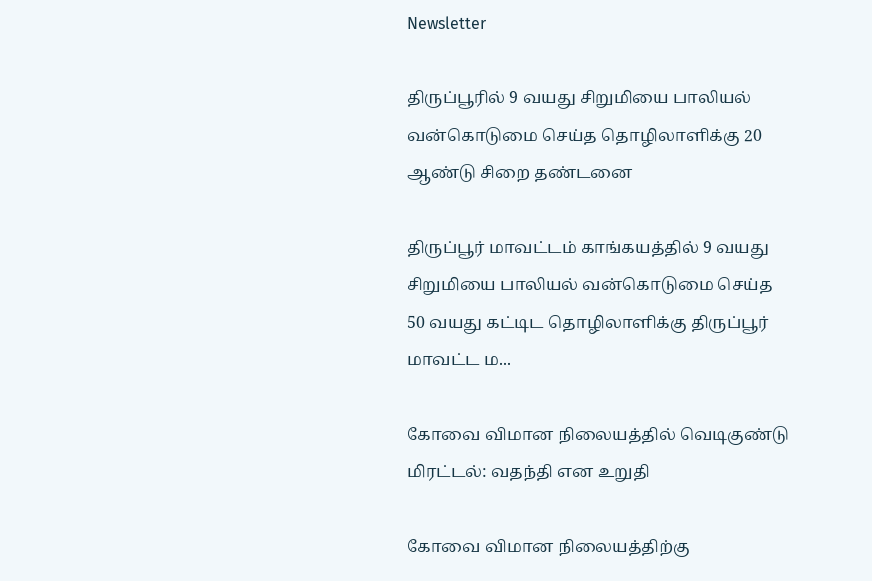Newsletter

திருப்பூரில் 9 வயது சிறுமியை பாலியல் வன்கொடுமை செய்த தொழிலாளிக்கு 20 ஆண்டு சிறை தண்டனை

திருப்பூர் மாவட்டம் காங்கயத்தில் 9 வயது சிறுமியை பாலியல் வன்கொடுமை செய்த 50 வயது கட்டிட தொழிலாளிக்கு திருப்பூர் மாவட்ட ம...

கோவை விமான நிலையத்தில் வெடிகுண்டு மிரட்டல்: வதந்தி என உறுதி

கோவை விமான நிலையத்திற்கு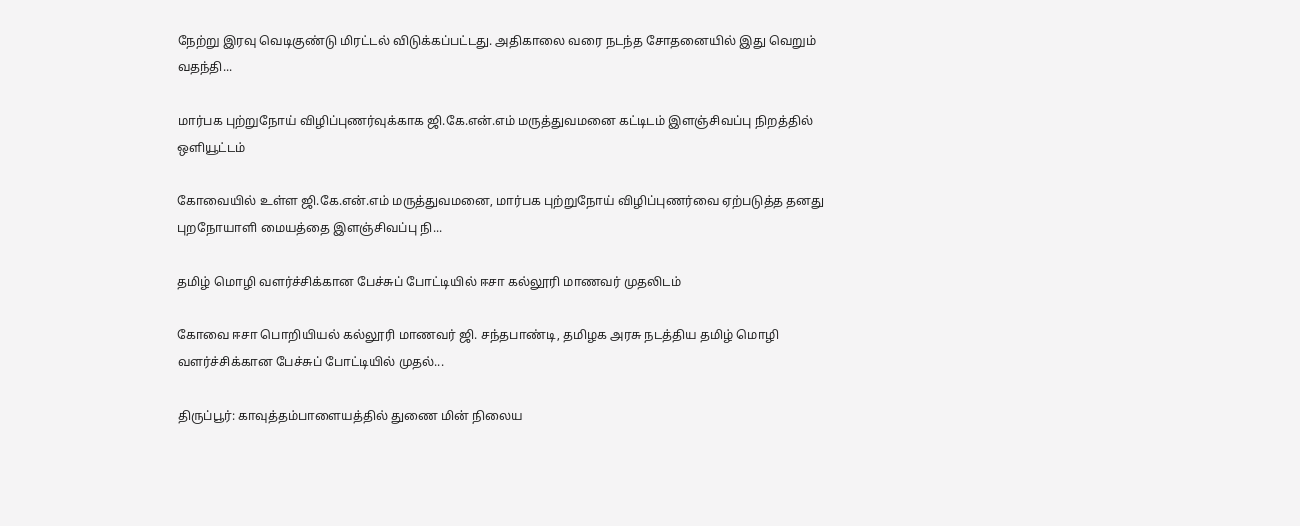நேற்று இரவு வெடிகுண்டு மிரட்டல் விடுக்கப்பட்டது. அதிகாலை வரை நடந்த சோதனையில் இது வெறும் வதந்தி...

மார்பக புற்றுநோய் விழிப்புணர்வுக்காக ஜி.கே.என்.எம் மருத்துவமனை கட்டிடம் இளஞ்சிவப்பு நிறத்தில் ஒளியூட்டம்

கோவையில் உள்ள ஜி.கே.என்.எம் மருத்துவமனை, மார்பக புற்றுநோய் விழிப்புணர்வை ஏற்படுத்த தனது புறநோயாளி மையத்தை இளஞ்சிவப்பு நி...

தமிழ் மொழி வளர்ச்சிக்கான பேச்சுப் போட்டியில் ஈசா கல்லூரி மாணவர் முதலிடம்

கோவை ஈசா பொறியியல் கல்லூரி மாணவர் ஜி. சந்தபாண்டி, தமிழக அரசு நடத்திய தமிழ் மொழி வளர்ச்சிக்கான பேச்சுப் போட்டியில் முதல்...

திருப்பூர்: காவுத்தம்பாளையத்தில் துணை மின் நிலைய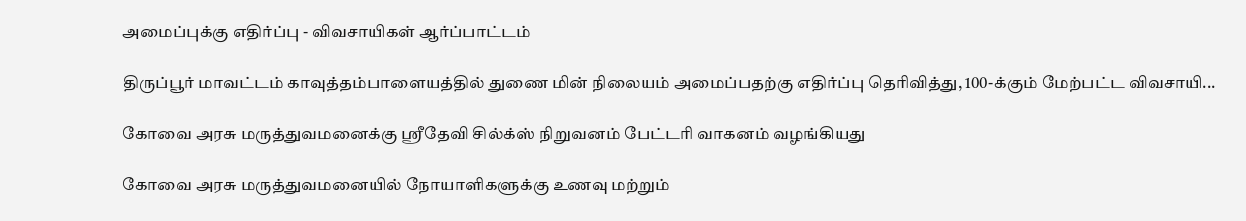அமைப்புக்கு எதிர்ப்பு - விவசாயிகள் ஆர்ப்பாட்டம்

திருப்பூர் மாவட்டம் காவுத்தம்பாளையத்தில் துணை மின் நிலையம் அமைப்பதற்கு எதிர்ப்பு தெரிவித்து, 100-க்கும் மேற்பட்ட விவசாயி...

கோவை அரசு மருத்துவமனைக்கு ஸ்ரீதேவி சில்க்ஸ் நிறுவனம் பேட்டரி வாகனம் வழங்கியது

கோவை அரசு மருத்துவமனையில் நோயாளிகளுக்கு உணவு மற்றும்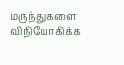மருந்துகளை விநியோகிக்க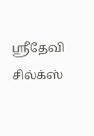ஸ்ரீதேவி சில்க்ஸ்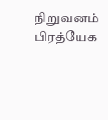நிறுவனம் பிரத்யேக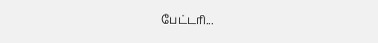பேட்டரி...